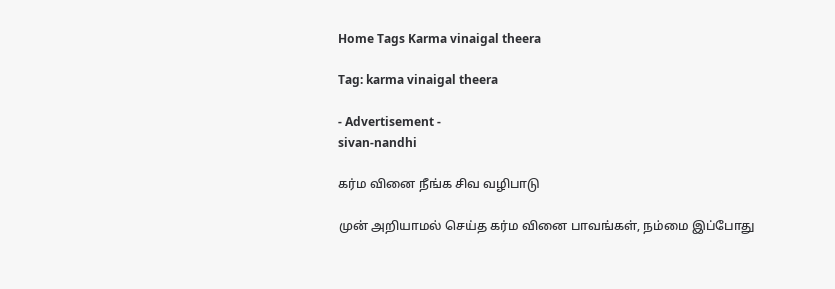Home Tags Karma vinaigal theera

Tag: karma vinaigal theera

- Advertisement -
sivan-nandhi

கர்ம வினை நீங்க சிவ வழிபாடு

முன் அறியாமல் செய்த கர்ம வினை பாவங்கள், நம்மை இப்போது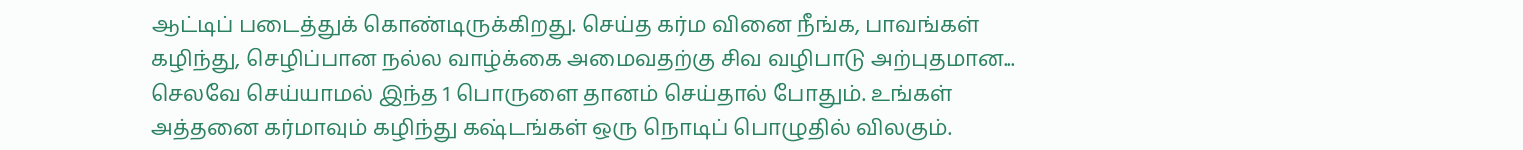ஆட்டிப் படைத்துக் கொண்டிருக்கிறது. செய்த கர்ம வினை நீங்க, பாவங்கள் கழிந்து, செழிப்பான நல்ல வாழ்க்கை அமைவதற்கு சிவ வழிபாடு அற்புதமான...
செலவே செய்யாமல் இந்த 1 பொருளை தானம் செய்தால் போதும். உங்கள் அத்தனை கர்மாவும் கழிந்து கஷ்டங்கள் ஒரு நொடிப் பொழுதில் விலகும்.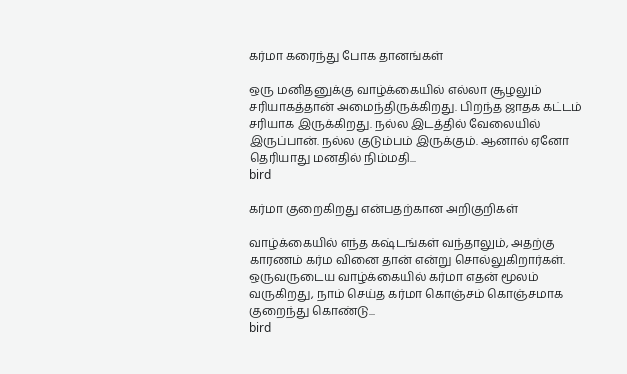கர்மா கரைந்து போக தானங்கள்

ஒரு மனிதனுக்கு வாழ்க்கையில் எல்லா சூழலும் சரியாகத்தான் அமைந்திருக்கிறது. பிறந்த ஜாதக கட்டம் சரியாக இருக்கிறது. நல்ல இடத்தில் வேலையில் இருப்பான். நல்ல குடும்பம் இருக்கும். ஆனால் ஏனோ தெரியாது மனதில் நிம்மதி...
bird

கர்மா குறைகிறது என்பதற்கான அறிகுறிகள்

வாழ்க்கையில் எந்த கஷ்டங்கள் வந்தாலும், அதற்கு காரணம் கர்ம வினை தான் என்று சொல்லுகிறார்கள். ஒருவருடைய வாழ்க்கையில் கர்மா எதன் மூலம் வருகிறது, நாம் செய்த கர்மா கொஞ்சம் கொஞ்சமாக குறைந்து கொண்டு...
bird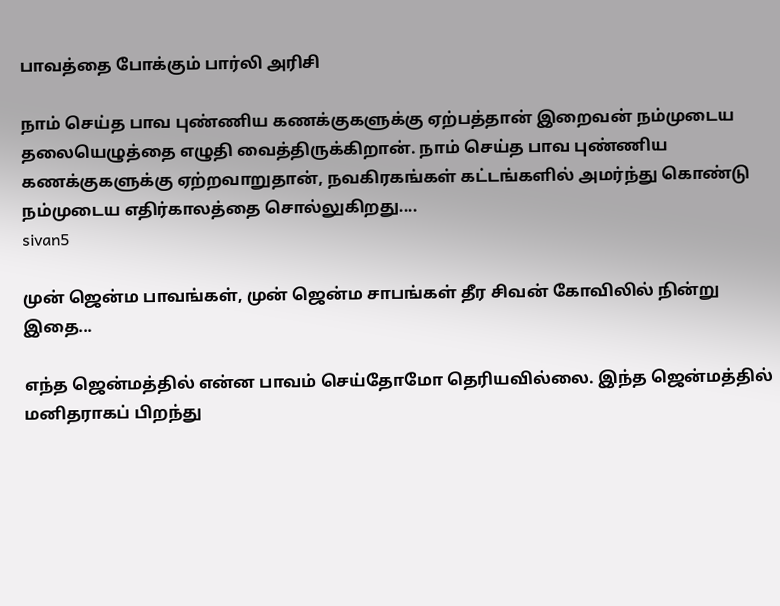பாவத்தை போக்கும் பார்லி அரிசி

நாம் செய்த பாவ புண்ணிய கணக்குகளுக்கு ஏற்பத்தான் இறைவன் நம்முடைய தலையெழுத்தை எழுதி வைத்திருக்கிறான். நாம் செய்த பாவ புண்ணிய கணக்குகளுக்கு ஏற்றவாறுதான், நவகிரகங்கள் கட்டங்களில் அமர்ந்து கொண்டு நம்முடைய எதிர்காலத்தை சொல்லுகிறது....
sivan5

முன் ஜென்ம பாவங்கள், முன் ஜென்ம சாபங்கள் தீர சிவன் கோவிலில் நின்று இதை...

எந்த ஜென்மத்தில் என்ன பாவம் செய்தோமோ தெரியவில்லை. இந்த ஜென்மத்தில் மனிதராகப் பிறந்து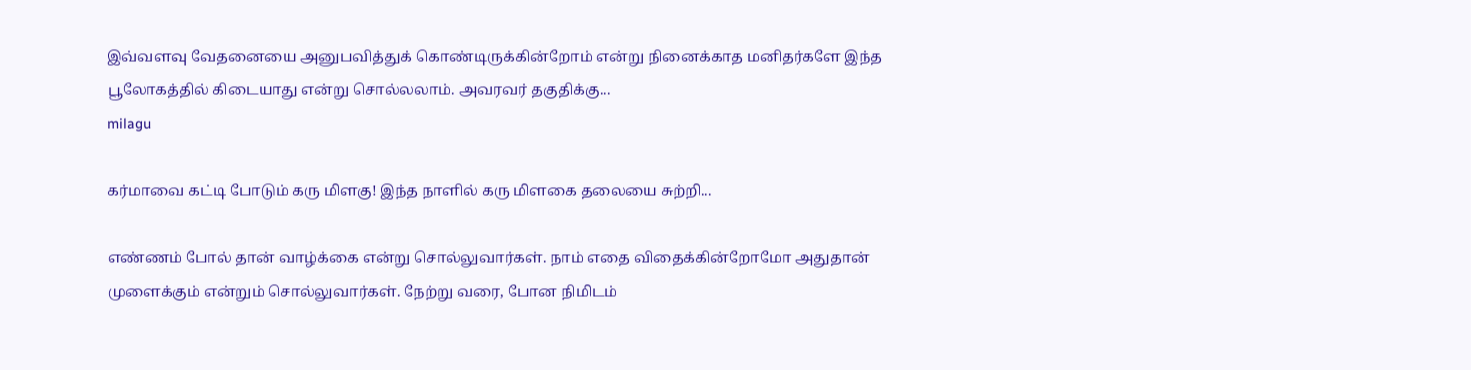இவ்வளவு வேதனையை அனுபவித்துக் கொண்டிருக்கின்றோம் என்று நினைக்காத மனிதர்களே இந்த பூலோகத்தில் கிடையாது என்று சொல்லலாம். அவரவர் தகுதிக்கு...
milagu

கர்மாவை கட்டி போடும் கரு மிளகு! இந்த நாளில் கரு மிளகை தலையை சுற்றி...

எண்ணம் போல் தான் வாழ்க்கை என்று சொல்லுவார்கள். நாம் எதை விதைக்கின்றோமோ அதுதான் முளைக்கும் என்றும் சொல்லுவார்கள். நேற்று வரை, போன நிமிடம்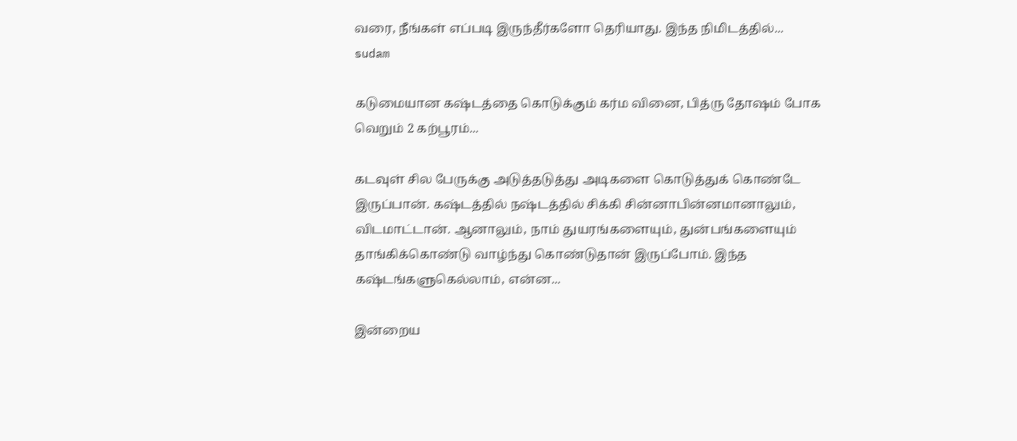வரை, நீங்கள் எப்படி இருந்தீர்களோ தெரியாது. இந்த நிமிடத்தில்...
sudam

கடுமையான கஷ்டத்தை கொடுக்கும் கர்ம வினை, பித்ரு தோஷம் போக வெறும் 2 கற்பூரம்...

கடவுள் சில பேருக்கு அடுத்தடுத்து அடிகளை கொடுத்துக் கொண்டே இருப்பான். கஷ்டத்தில் நஷ்டத்தில் சிக்கி சின்னாபின்னமானாலும், விடமாட்டான். ஆனாலும், நாம் துயரங்களையும், துன்பங்களையும் தாங்கிக்கொண்டு வாழ்ந்து கொண்டுதான் இருப்போம். இந்த கஷ்டங்களுகெல்லாம், என்ன...

இன்றைய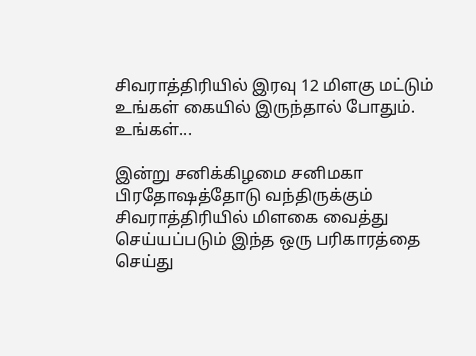சிவராத்திரியில் இரவு 12 மிளகு மட்டும் உங்கள் கையில் இருந்தால் போதும். உங்கள்...

இன்று சனிக்கிழமை சனிமகா பிரதோஷத்தோடு வந்திருக்கும் சிவராத்திரியில் மிளகை வைத்து செய்யப்படும் இந்த ஒரு பரிகாரத்தை செய்து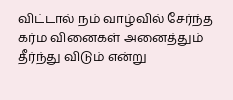விட்டால் நம் வாழ்வில் சேர்ந்த கர்ம வினைகள் அனைத்தும் தீர்ந்து விடும் என்று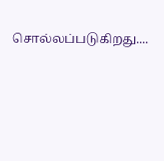சொல்லப்படுகிறது....